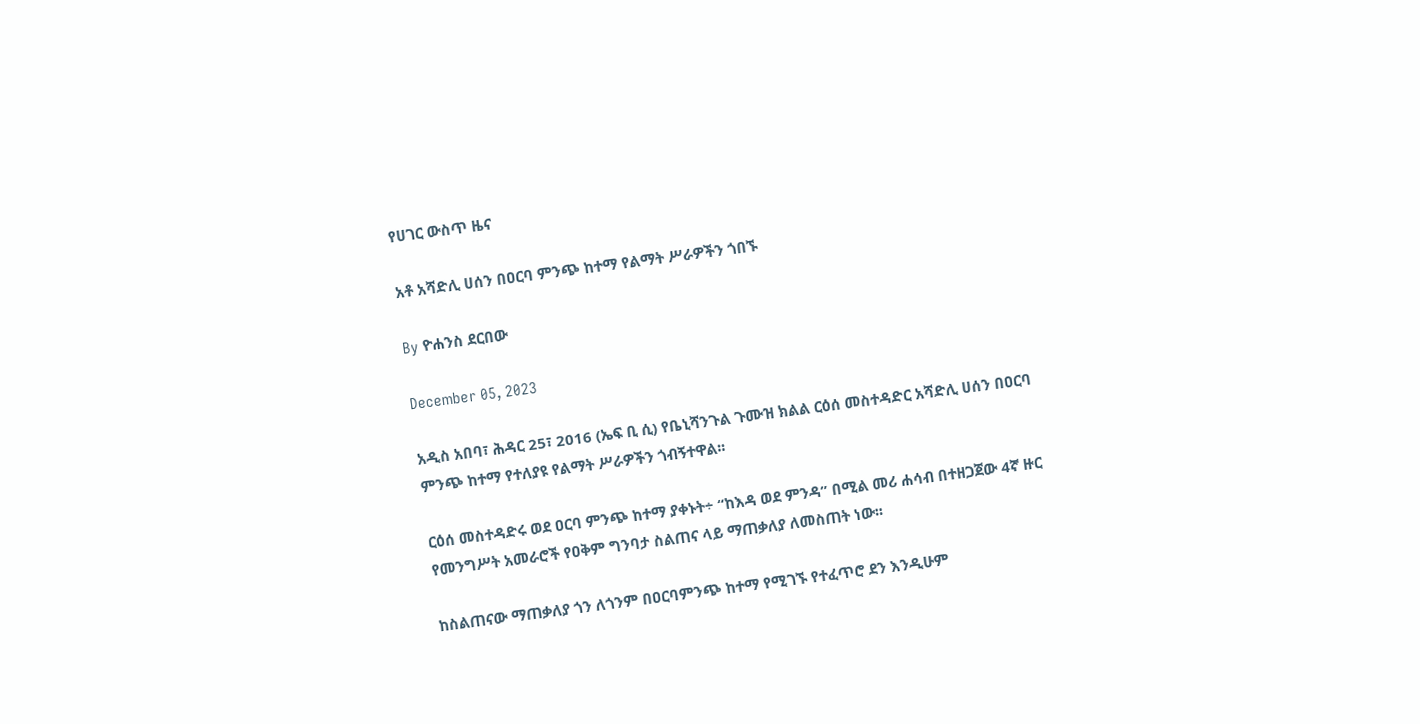የሀገር ውስጥ ዜና

አቶ አሻድሊ ሀሰን በዐርባ ምንጭ ከተማ የልማት ሥራዎችን ጎበኙ

By ዮሐንስ ደርበው

December 05, 2023

አዲስ አበባ፣ ሕዳር 25፣ 2016 (ኤፍ ቢ ሲ) የቤኒሻንጉል ጉሙዝ ክልል ርዕሰ መስተዳድር አሻድሊ ሀሰን በዐርባ ምንጭ ከተማ የተለያዩ የልማት ሥራዎችን ጎብኝተዋል፡፡

ርዕሰ መስተዳድሩ ወደ ዐርባ ምንጭ ከተማ ያቀኑት÷ “ከእዳ ወደ ምንዳ” በሚል መሪ ሐሳብ በተዘጋጀው 4ኛ ዙር የመንግሥት አመራሮች የዐቅም ግንባታ ስልጠና ላይ ማጠቃለያ ለመስጠት ነው፡፡

ከስልጠናው ማጠቃለያ ጎን ለጎንም በዐርባምንጭ ከተማ የሚገኙ የተፈጥሮ ደን እንዲሁም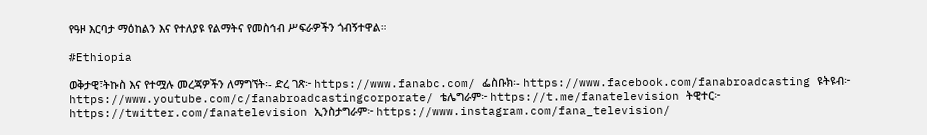የዓዞ እርባታ ማዕከልን እና የተለያዩ የልማትና የመስኅብ ሥፍራዎችን ጎብኝተዋል።

#Ethiopia

ወቅታዊ፣ትኩስ እና የተሟሉ መረጃዎችን ለማግኘት፡- ድረ ገጽ፦ https://www.fanabc.com/ ፌስቡክ፡- https://www.facebook.com/fanabroadcasting ዩትዩብ፦ https://www.youtube.com/c/fanabroadcastingcorporate/ ቴሌግራም፦ https://t.me/fanatelevision ትዊተር፦ https://twitter.com/fanatelevision ኢንስታግራም፦ https://www.instagram.com/fana_television/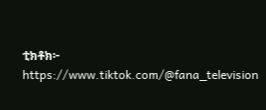ቲክቶክ፦ https://www.tiktok.com/@fana_television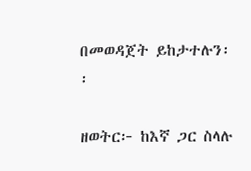በመወዳጀት ይከታተሉን፡፡

ዘወትር፦ ከእኛ ጋር ስላሉ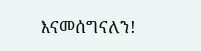እናመሰግናለን!